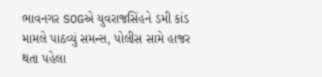ભાવનગર SOGએ યુવરાજસિંહને ડમી કાંડ મામલે પાઠવ્યું સમન્સ, પોલીસ સામે હાજર થતા પહેલા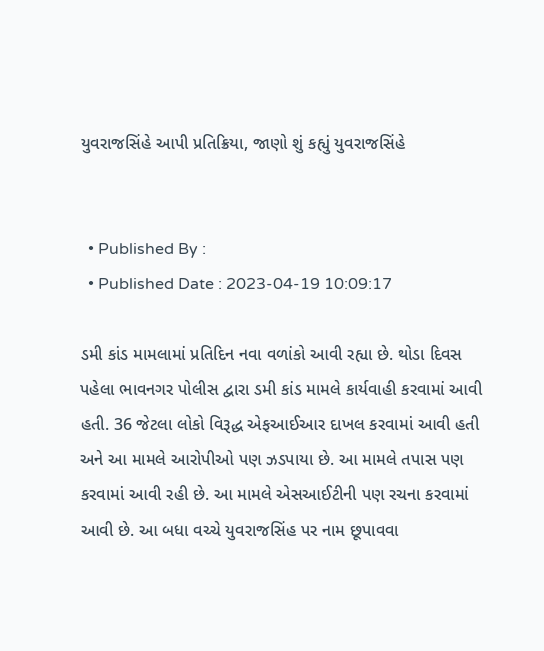યુવરાજસિંહે આપી પ્રતિક્રિયા, જાણો શું કહ્યું યુવરાજસિંહે


  • Published By :
  • Published Date : 2023-04-19 10:09:17

ડમી કાંડ મામલામાં પ્રતિદિન નવા વળાંકો આવી રહ્યા છે. થોડા દિવસ પહેલા ભાવનગર પોલીસ દ્વારા ડમી કાંડ મામલે કાર્યવાહી કરવામાં આવી હતી. 36 જેટલા લોકો વિરૂદ્ધ એફઆઈઆર દાખલ કરવામાં આવી હતી અને આ મામલે આરોપીઓ પણ ઝડપાયા છે. આ મામલે તપાસ પણ કરવામાં આવી રહી છે. આ મામલે એસઆઈટીની પણ રચના કરવામાં  આવી છે. આ બધા વચ્ચે યુવરાજસિંહ પર નામ છૂપાવવા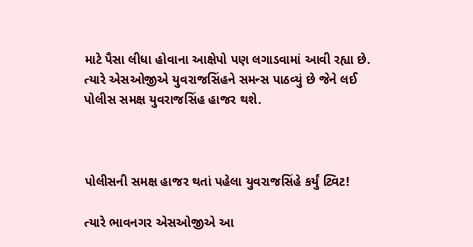માટે પૈસા લીધા હોવાના આક્ષેપો પણ લગાડવામાં આવી રહ્યા છે. ત્યારે એસઓજીએ યુવરાજસિંહને સમન્સ પાઠવ્યું છે જેને લઈ પોલીસ સમક્ષ યુવરાજસિંહ હાજર થશે.



પોલીસની સમક્ષ હાજર થતાં પહેલા યુવરાજસિંહે કર્યું ટ્વિટ!

ત્યારે ભાવનગર એસઓજીએ આ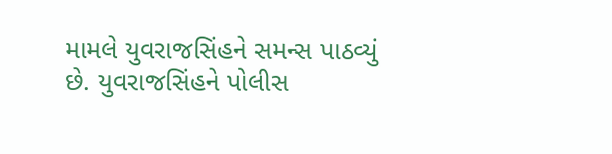મામલે યુવરાજસિંહને સમન્સ પાઠવ્યું છે. યુવરાજસિંહને પોલીસ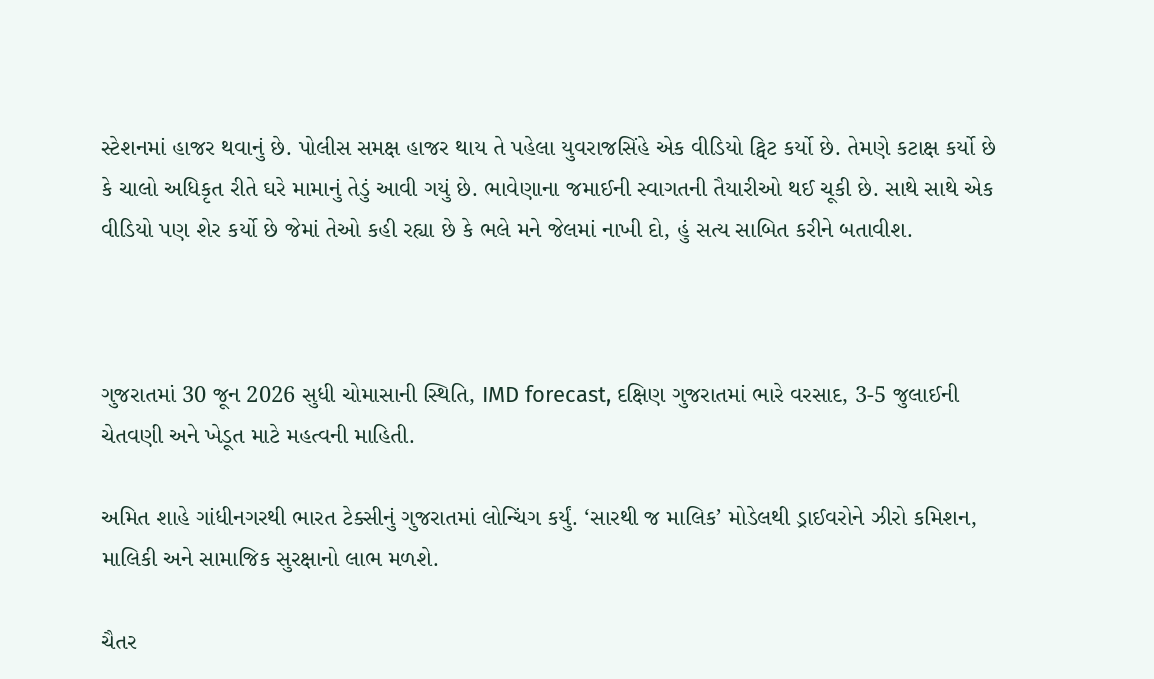સ્ટેશનમાં હાજર થવાનું છે. પોલીસ સમક્ષ હાજર થાય તે પહેલા યુવરાજસિંહે એક વીડિયો ટ્વિટ કર્યો છે. તેમણે કટાક્ષ કર્યો છે કે ચાલો અધિકૃત રીતે ઘરે મામાનું તેડું આવી ગયું છે. ભાવેણાના જમાઈની સ્વાગતની તૈયારીઓ થઈ ચૂકી છે. સાથે સાથે એક વીડિયો પણ શેર કર્યો છે જેમાં તેઓ કહી રહ્યા છે કે ભલે મને જેલમાં નાખી દો, હું સત્ય સાબિત કરીને બતાવીશ.



ગુજરાતમાં 30 જૂન 2026 સુધી ચોમાસાની સ્થિતિ, IMD forecast, દક્ષિણ ગુજરાતમાં ભારે વરસાદ, 3-5 જુલાઈની ચેતવણી અને ખેડૂત માટે મહત્વની માહિતી.

અમિત શાહે ગાંધીનગરથી ભારત ટેક્સીનું ગુજરાતમાં લોન્ચિંગ કર્યું. ‘સારથી જ માલિક’ મોડેલથી ડ્રાઈવરોને ઝીરો કમિશન, માલિકી અને સામાજિક સુરક્ષાનો લાભ મળશે.

ચૈતર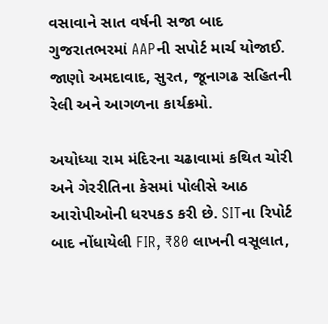વસાવાને સાત વર્ષની સજા બાદ ગુજરાતભરમાં AAPની સપોર્ટ માર્ચ યોજાઈ. જાણો અમદાવાદ, સુરત, જૂનાગઢ સહિતની રેલી અને આગળના કાર્યક્રમો.

અયોધ્યા રામ મંદિરના ચઢાવામાં કથિત ચોરી અને ગેરરીતિના કેસમાં પોલીસે આઠ આરોપીઓની ધરપકડ કરી છે. SITના રિપોર્ટ બાદ નોંધાયેલી FIR, ₹80 લાખની વસૂલાત,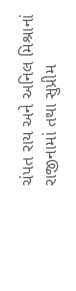ચંપત રાય અને અનિલ મિશ્રાનાં રાજીનામાં તથા સુપ્રીમ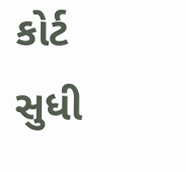કોર્ટ સુધી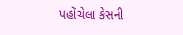પહોંચેલા કેસની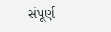સંપૂર્ણ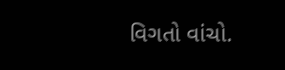વિગતો વાંચો.